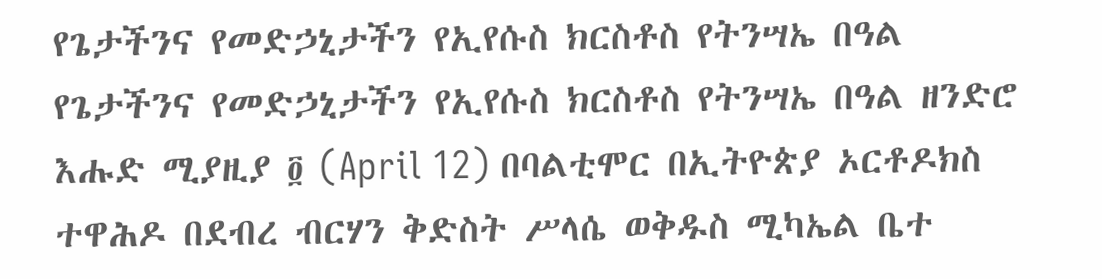የጌታችንና የመድኃኒታችን የኢየሱስ ክርስቶስ የትንሣኤ በዓል
የጌታችንና የመድኃኒታችን የኢየሱስ ክርስቶስ የትንሣኤ በዓል ዘንድሮ እሑድ ሚያዚያ ፬ (April 12) በባልቲሞር በኢትዮጵያ ኦርቶዶክስ ተዋሕዶ በደብረ ብርሃን ቅድስት ሥላሴ ወቅዱስ ሚካኤል ቤተ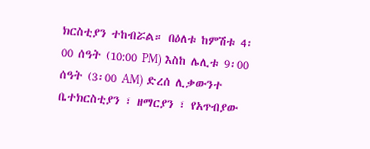ክርስቲያን ተከብሯል። በዕለቱ ከምሽቱ 4፡00 ሰዓት (10:00 PM) እስከ ሌሊቱ 9፡00 ሰዓት (3፡00 AM) ድረሰ ሊቃውንተ ቤተክርስቲያን ፣ ዘማርያን ፣ የአጥብያው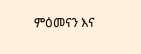ምዕመናን እና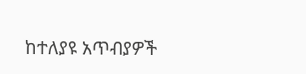ከተለያዩ አጥብያዎች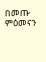በመጡ ምዕመናን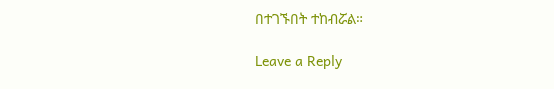በተገኙበት ተከብሯል።

Leave a Reply